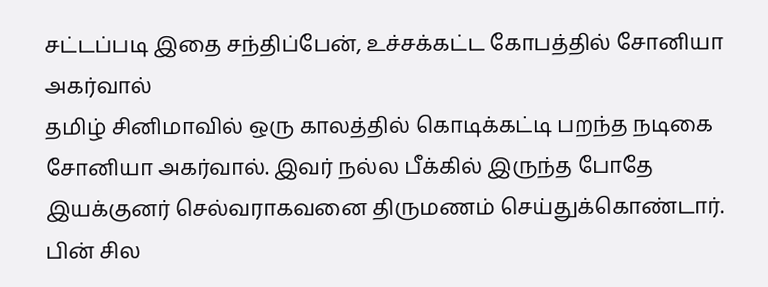சட்டப்படி இதை சந்திப்பேன், உச்சக்கட்ட கோபத்தில் சோனியா அகர்வால்
தமிழ் சினிமாவில் ஒரு காலத்தில் கொடிக்கட்டி பறந்த நடிகை சோனியா அகர்வால். இவர் நல்ல பீக்கில் இருந்த போதே இயக்குனர் செல்வராகவனை திருமணம் செய்துக்கொண்டார்.
பின் சில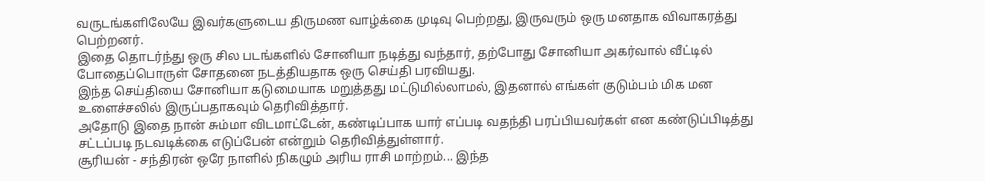வருடங்களிலேயே இவர்களுடைய திருமண வாழ்க்கை முடிவு பெற்றது, இருவரும் ஒரு மனதாக விவாகரத்து பெற்றனர்.
இதை தொடர்ந்து ஒரு சில படங்களில் சோனியா நடித்து வந்தார், தற்போது சோனியா அகர்வால் வீட்டில் போதைப்பொருள் சோதனை நடத்தியதாக ஒரு செய்தி பரவியது.
இந்த செய்தியை சோனியா கடுமையாக மறுத்தது மட்டுமில்லாமல், இதனால் எங்கள் குடும்பம் மிக மன உளைச்சலில் இருப்பதாகவும் தெரிவித்தார்.
அதோடு இதை நான் சும்மா விடமாட்டேன், கண்டிப்பாக யார் எப்படி வதந்தி பரப்பியவர்கள் என கண்டுப்பிடித்து சட்டப்படி நடவடிக்கை எடுப்பேன் என்றும் தெரிவித்துள்ளார்.
சூரியன் - சந்திரன் ஒரே நாளில் நிகழும் அரிய ராசி மாற்றம்... இந்த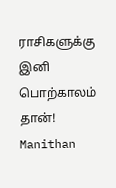ராசிகளுக்கு இனி பொற்காலம் தான்! Manithan